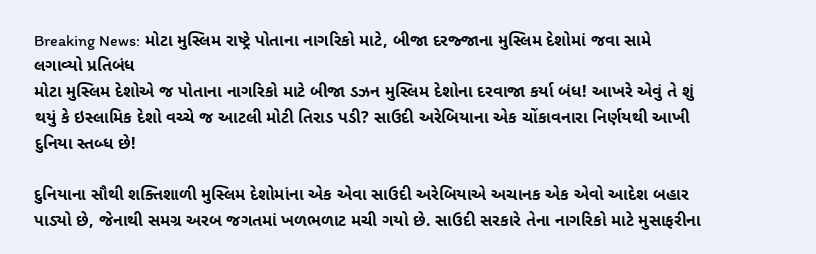Breaking News: મોટા મુસ્લિમ રાષ્ટ્રે પોતાના નાગરિકો માટે, બીજા દરજ્જાના મુસ્લિમ દેશોમાં જવા સામે લગાવ્યો પ્રતિબંધ
મોટા મુસ્લિમ દેશોએ જ પોતાના નાગરિકો માટે બીજા ડઝન મુસ્લિમ દેશોના દરવાજા કર્યા બંધ! આખરે એવું તે શું થયું કે ઇસ્લામિક દેશો વચ્ચે જ આટલી મોટી તિરાડ પડી? સાઉદી અરેબિયાના એક ચોંકાવનારા નિર્ણયથી આખી દુનિયા સ્તબ્ધ છે!

દુનિયાના સૌથી શક્તિશાળી મુસ્લિમ દેશોમાંના એક એવા સાઉદી અરેબિયાએ અચાનક એક એવો આદેશ બહાર પાડ્યો છે, જેનાથી સમગ્ર અરબ જગતમાં ખળભળાટ મચી ગયો છે. સાઉદી સરકારે તેના નાગરિકો માટે મુસાફરીના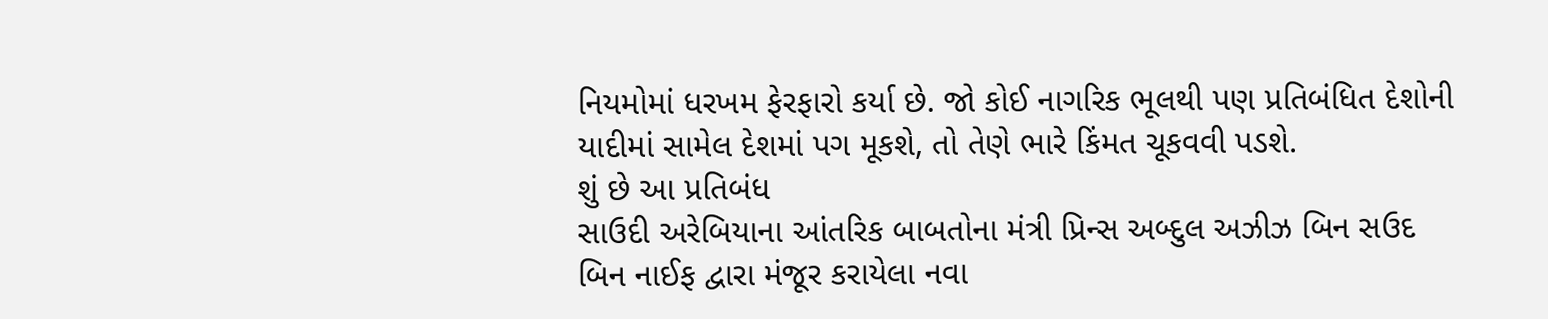નિયમોમાં ધરખમ ફેરફારો કર્યા છે. જો કોઈ નાગરિક ભૂલથી પણ પ્રતિબંધિત દેશોની યાદીમાં સામેલ દેશમાં પગ મૂકશે, તો તેણે ભારે કિંમત ચૂકવવી પડશે.
શું છે આ પ્રતિબંધ
સાઉદી અરેબિયાના આંતરિક બાબતોના મંત્રી પ્રિન્સ અબ્દુલ અઝીઝ બિન સઉદ બિન નાઈફ દ્વારા મંજૂર કરાયેલા નવા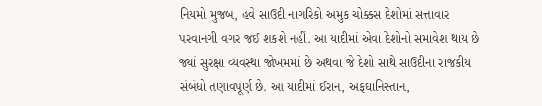નિયમો મુજબ, હવે સાઉદી નાગરિકો અમુક ચોક્કસ દેશોમાં સત્તાવાર પરવાનગી વગર જઈ શકશે નહીં. આ યાદીમાં એવા દેશોનો સમાવેશ થાય છે જ્યાં સુરક્ષા વ્યવસ્થા જોખમમાં છે અથવા જે દેશો સાથે સાઉદીના રાજકીય સંબંધો તણાવપૂર્ણ છે. આ યાદીમાં ઈરાન, અફઘાનિસ્તાન,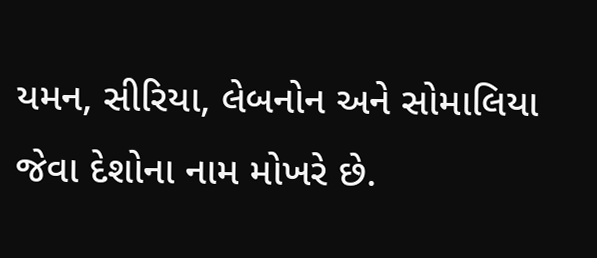યમન, સીરિયા, લેબનોન અને સોમાલિયા જેવા દેશોના નામ મોખરે છે.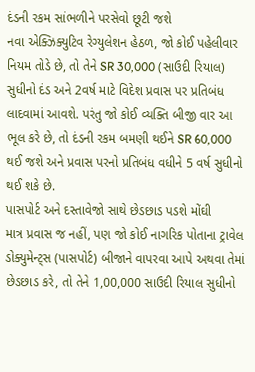દંડની રકમ સાંભળીને પરસેવો છૂટી જશે
નવા એક્ઝિક્યુટિવ રેગ્યુલેશન હેઠળ, જો કોઈ પહેલીવાર નિયમ તોડે છે, તો તેને SR 30,000 (સાઉદી રિયાલ) સુધીનો દંડ અને 2વર્ષ માટે વિદેશ પ્રવાસ પર પ્રતિબંધ લાદવામાં આવશે. પરંતુ જો કોઈ વ્યક્તિ બીજી વાર આ ભૂલ કરે છે, તો દંડની રકમ બમણી થઈને SR 60,000 થઈ જશે અને પ્રવાસ પરનો પ્રતિબંધ વધીને 5 વર્ષ સુધીનો થઈ શકે છે.
પાસપોર્ટ અને દસ્તાવેજો સાથે છેડછાડ પડશે મોંઘી
માત્ર પ્રવાસ જ નહીં, પણ જો કોઈ નાગરિક પોતાના ટ્રાવેલ ડોક્યુમેન્ટ્સ (પાસપોર્ટ) બીજાને વાપરવા આપે અથવા તેમાં છેડછાડ કરે, તો તેને 1,00,000 સાઉદી રિયાલ સુધીનો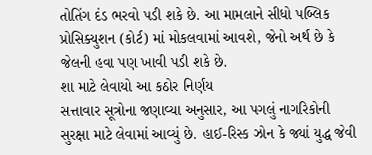તોતિંગ દંડ ભરવો પડી શકે છે. આ મામલાને સીધો પબ્લિક પ્રોસિક્યુશન (કોર્ટ) માં મોકલવામાં આવશે, જેનો અર્થ છે કે જેલની હવા પણ ખાવી પડી શકે છે.
શા માટે લેવાયો આ કઠોર નિર્ણય
સત્તાવાર સૂત્રોના જણાવ્યા અનુસાર, આ પગલું નાગરિકોની સુરક્ષા માટે લેવામાં આવ્યું છે. હાઈ-રિસ્ક ઝોન કે જ્યાં યુદ્ધ જેવી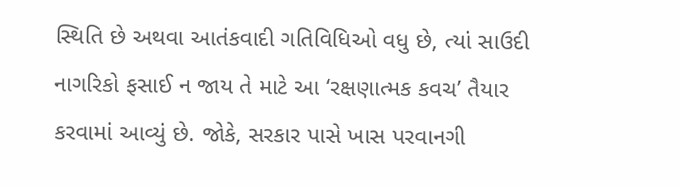સ્થિતિ છે અથવા આતંકવાદી ગતિવિધિઓ વધુ છે, ત્યાં સાઉદી નાગરિકો ફસાઈ ન જાય તે માટે આ ‘રક્ષણાત્મક કવચ’ તૈયાર કરવામાં આવ્યું છે. જોકે, સરકાર પાસે ખાસ પરવાનગી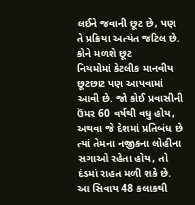લઈને જવાની છૂટ છે, પણ તે પ્રક્રિયા અત્યંત જટિલ છે.
કોને મળશે છૂટ
નિયમોમાં કેટલીક માનવીય છૂટછાટ પણ આપવામાં આવી છે. જો કોઈ પ્રવાસીની ઉંમર 60 વર્ષથી વધુ હોય, અથવા જે દેશમાં પ્રતિબંધ છે ત્યાં તેમના નજીકના લોહીના સગાઓ રહેતા હોય, તો દંડમાં રાહત મળી શકે છે. આ સિવાય 48 કલાકથી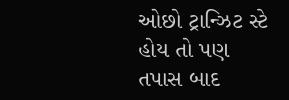ઓછો ટ્રાન્ઝિટ સ્ટે હોય તો પણ તપાસ બાદ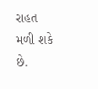રાહત મળી શકે છે.